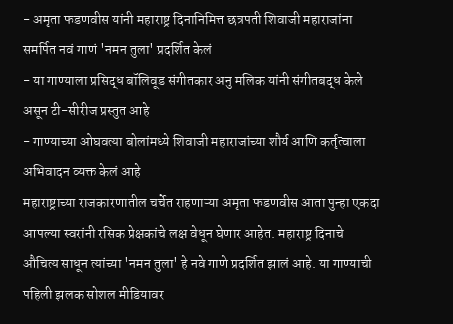- अमृता फडणवीस यांनी महाराष्ट्र दिनानिमित्त छत्रपती शिवाजी महाराजांना समर्पित नवं गाणं 'नमन तुला' प्रदर्शित केलं
- या गाण्याला प्रसिद्ध बॉलिवूड संगीतकार अनु मलिक यांनी संगीतबद्ध केले असून टी-सीरीज प्रस्तुत आहे
- गाण्याच्या ओघवत्या बोलांमध्ये शिवाजी महाराजांच्या शौर्य आणि कर्तृत्वाला अभिवादन व्यक्त केलं आहे
महाराष्ट्राच्या राजकारणातील चर्चेत राहणाऱ्या अमृता फडणवीस आता पुन्हा एकदा आपल्या स्वरांनी रसिक प्रेक्षकांचे लक्ष वेधून घेणार आहेत. महाराष्ट्र दिनाचे औचित्य साधून त्यांच्या 'नमन तुला' हे नवे गाणे प्रदर्शित झालं आहे. या गाण्याची पहिली झलक सोशल मीडियावर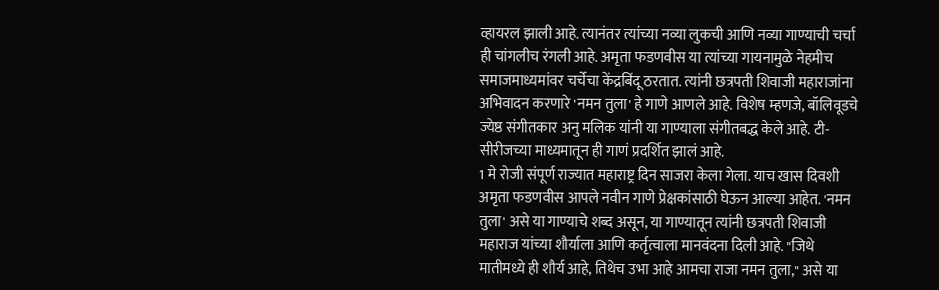व्हायरल झाली आहे. त्यानंतर त्यांच्या नव्या लुकची आणि नव्या गाण्याची चर्चा ही चांगलीच रंगली आहे. अमृता फडणवीस या त्यांच्या गायनामुळे नेहमीच समाजमाध्यमांवर चर्चेचा केंद्रबिंदू ठरतात. त्यांनी छत्रपती शिवाजी महाराजांना अभिवादन करणारे 'नमन तुला' हे गाणे आणले आहे. विशेष म्हणजे, बॉलिवूडचे ज्येष्ठ संगीतकार अनु मलिक यांनी या गाण्याला संगीतबद्ध केले आहे. टी-सीरीजच्या माध्यमातून ही गाणं प्रदर्शित झालं आहे.
1 मे रोजी संपूर्ण राज्यात महाराष्ट्र दिन साजरा केला गेला. याच खास दिवशी अमृता फडणवीस आपले नवीन गाणे प्रेक्षकांसाठी घेऊन आल्या आहेत. 'नमन तुला' असे या गाण्याचे शब्द असून, या गाण्यातून त्यांनी छत्रपती शिवाजी महाराज यांच्या शौर्याला आणि कर्तृत्वाला मानवंदना दिली आहे. "जिथे मातीमध्ये ही शौर्य आहे, तिथेच उभा आहे आमचा राजा नमन तुला," असे या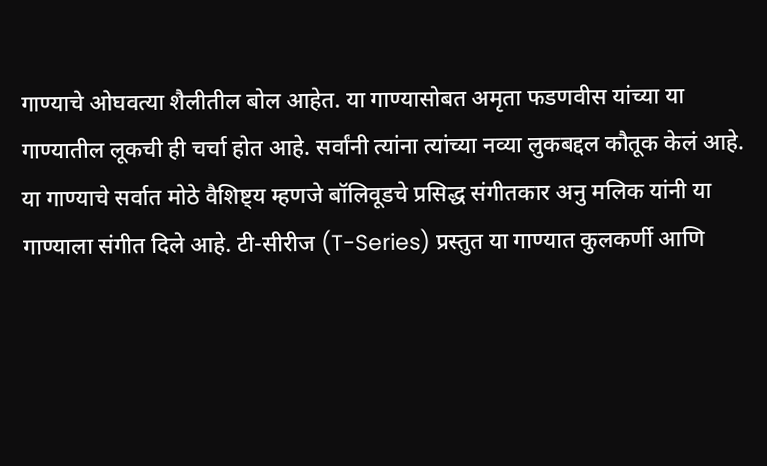गाण्याचे ओघवत्या शैलीतील बोल आहेत. या गाण्यासोबत अमृता फडणवीस यांच्या या गाण्यातील लूकची ही चर्चा होत आहे. सर्वांनी त्यांना त्यांच्या नव्या लुकबद्दल कौतूक केलं आहे.
या गाण्याचे सर्वात मोठे वैशिष्ट्य म्हणजे बॉलिवूडचे प्रसिद्ध संगीतकार अनु मलिक यांनी या गाण्याला संगीत दिले आहे. टी-सीरीज (T-Series) प्रस्तुत या गाण्यात कुलकर्णी आणि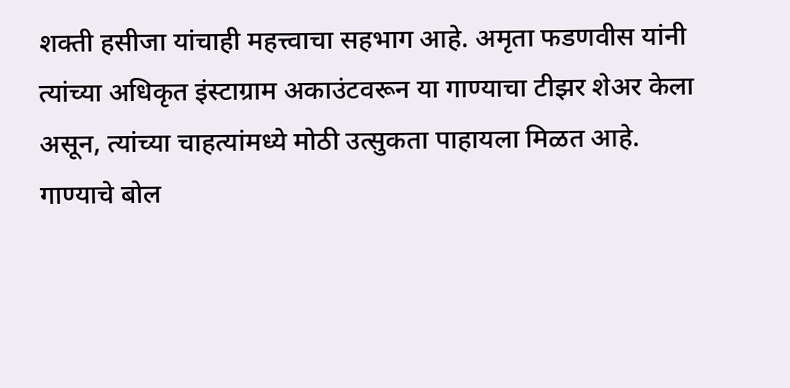शक्ती हसीजा यांचाही महत्त्वाचा सहभाग आहे. अमृता फडणवीस यांनी त्यांच्या अधिकृत इंस्टाग्राम अकाउंटवरून या गाण्याचा टीझर शेअर केला असून, त्यांच्या चाहत्यांमध्ये मोठी उत्सुकता पाहायला मिळत आहे. गाण्याचे बोल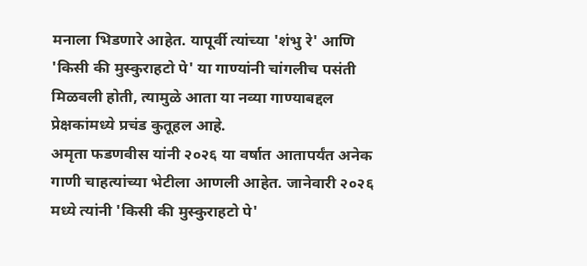मनाला भिडणारे आहेत. यापूर्वी त्यांच्या 'शंभु रे' आणि 'किसी की मुस्कुराहटो पे' या गाण्यांनी चांगलीच पसंती मिळवली होती, त्यामुळे आता या नव्या गाण्याबद्दल प्रेक्षकांमध्ये प्रचंड कुतूहल आहे.
अमृता फडणवीस यांनी २०२६ या वर्षात आतापर्यंत अनेक गाणी चाहत्यांच्या भेटीला आणली आहेत. जानेवारी २०२६ मध्ये त्यांनी 'किसी की मुस्कुराहटो पे'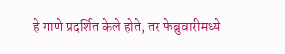हे गाणे प्रदर्शित केले होते, तर फेब्रुवारीमध्ये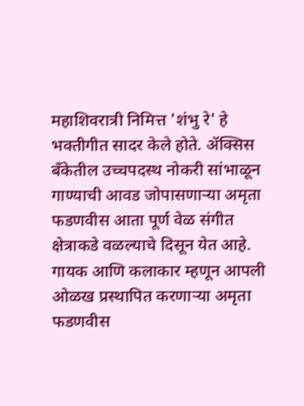महाशिवरात्री निमित्त 'शंभु रे' हे भक्तीगीत सादर केले होते. ॲक्सिस बँकेतील उच्चपदस्थ नोकरी सांभाळून गाण्याची आवड जोपासणाऱ्या अमृता फडणवीस आता पूर्ण वेळ संगीत क्षेत्राकडे वळल्याचे दिसून येत आहे. गायक आणि कलाकार म्हणून आपली ओळख प्रस्थापित करणाऱ्या अमृता फडणवीस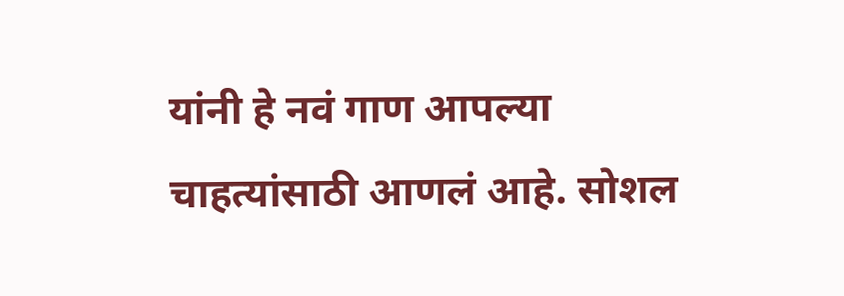यांनी हे नवं गाण आपल्या चाहत्यांसाठी आणलं आहे. सोशल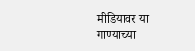मीडियावर या गाण्याच्या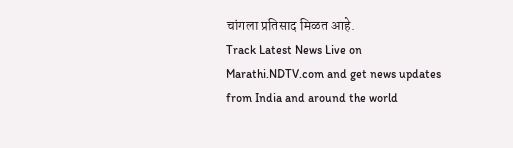चांगला प्रतिसाद मिळत आहे.
Track Latest News Live on Marathi.NDTV.com and get news updates from India and around the world